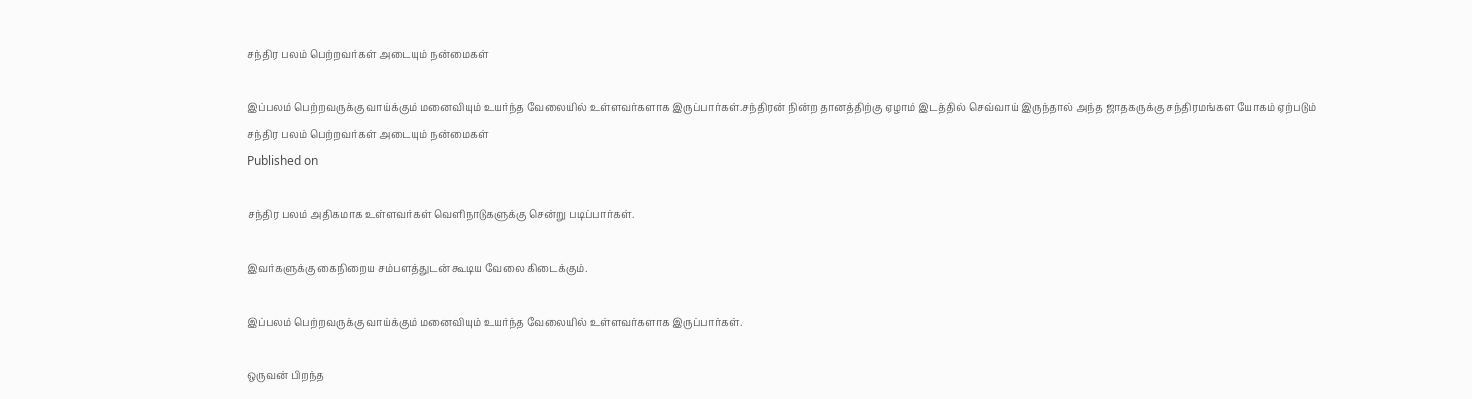சந்திர பலம் பெற்றவர்கள் அடையும் நன்மைகள்

இப்பலம் பெற்றவருக்கு வாய்க்கும் மனைவியும் உயர்ந்த வேலையில் உள்ளவர்களாக இருப்பார்கள்.சந்திரன் நின்ற தானத்திற்கு ஏழாம் இடத்தில் செவ்வாய் இருந்தால் அந்த ஜாதகருக்கு சந்திரமங்கள யோகம் ஏற்படும்
சந்திர பலம் பெற்றவர்கள் அடையும் நன்மைகள்
Published on

சந்திர பலம் அதிகமாக உள்ளவர்கள் வெளிநாடுகளுக்கு சென்று படிப்பார்கள்.

இவர்களுக்கு கைநிறைய சம்பளத்துடன் கூடிய வேலை கிடைக்கும்.

இப்பலம் பெற்றவருக்கு வாய்க்கும் மனைவியும் உயர்ந்த வேலையில் உள்ளவர்களாக இருப்பார்கள்.

ஒருவன் பிறந்த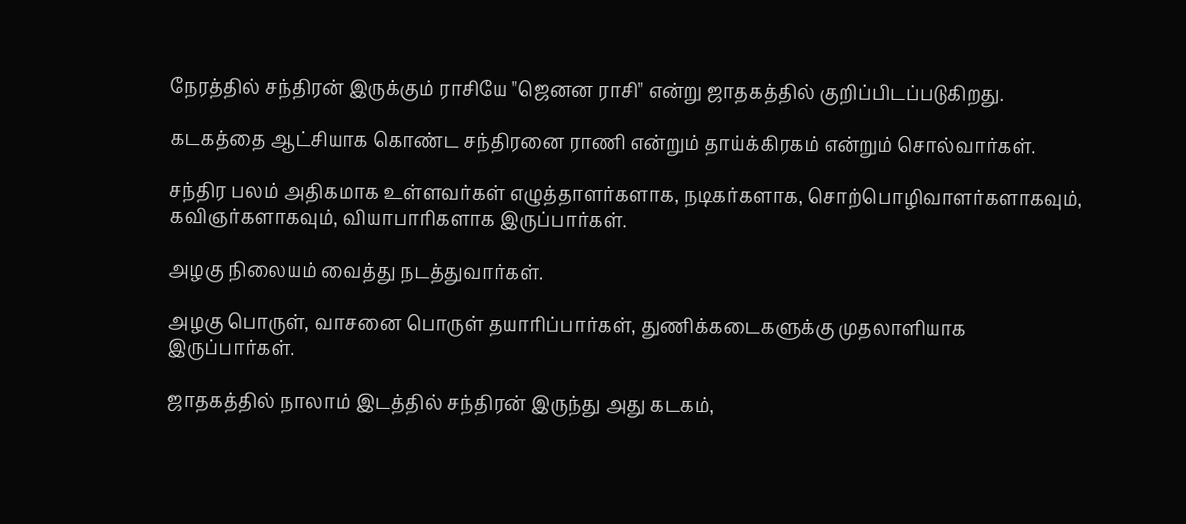நேரத்தில் சந்திரன் இருக்கும் ராசியே "ஜெனன ராசி" என்று ஜாதகத்தில் குறிப்பிடப்படுகிறது.

கடகத்தை ஆட்சியாக கொண்ட சந்திரனை ராணி என்றும் தாய்க்கிரகம் என்றும் சொல்வார்கள்.

சந்திர பலம் அதிகமாக உள்ளவர்கள் எழுத்தாளர்களாக, நடிகர்களாக, சொற்பொழிவாளர்களாகவும், கவிஞர்களாகவும், வியாபாரிகளாக இருப்பார்கள்.

அழகு நிலையம் வைத்து நடத்துவார்கள்.

அழகு பொருள், வாசனை பொருள் தயாரிப்பார்கள், துணிக்கடைகளுக்கு முதலாளியாக இருப்பார்கள்.

ஜாதகத்தில் நாலாம் இடத்தில் சந்திரன் இருந்து அது கடகம்,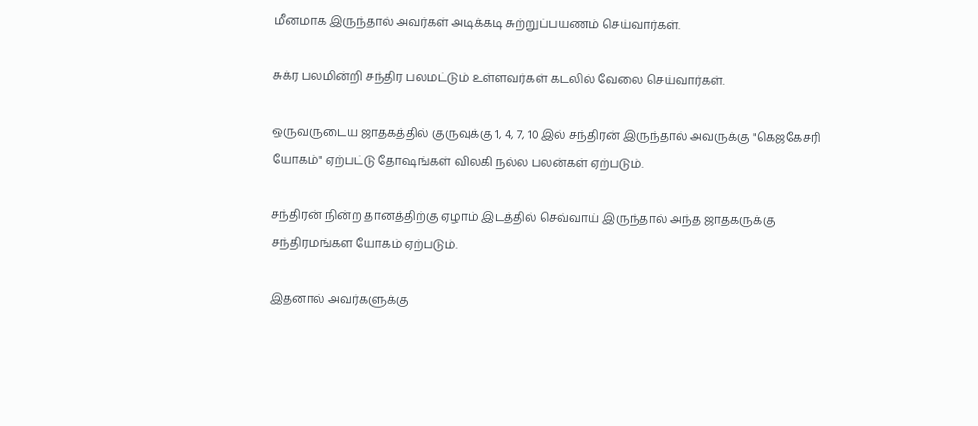மீனமாக இருந்தால் அவர்கள் அடிக்கடி சுற்றுப்பயணம் செய்வார்கள்.

சுக்ர பலமின்றி சந்திர பலமட்டும் உள்ளவர்கள் கடலில் வேலை செய்வார்கள்.

ஒருவருடைய ஜாதகத்தில் குருவுக்கு 1, 4, 7, 10 இல் சந்திரன் இருந்தால் அவருக்கு "கெஜகேசரி யோகம்" ஏற்பட்டு தோஷங்கள் விலகி நல்ல பலன்கள் ஏற்படும்.

சந்திரன் நின்ற தானத்திற்கு ஏழாம் இடத்தில் செவ்வாய் இருந்தால் அந்த ஜாதகருக்கு சந்திரமங்கள யோகம் ஏற்படும்.

இதனால் அவர்களுக்கு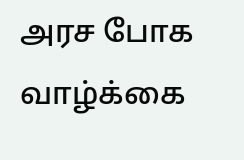அரச போக வாழ்க்கை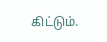கிட்டும்.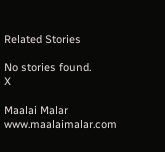Related Stories

No stories found.
X

Maalai Malar
www.maalaimalar.com